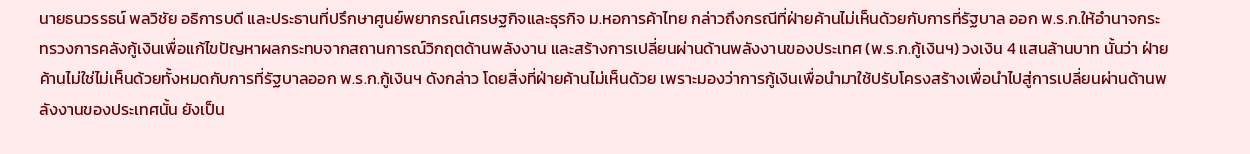นายธนวรรธน์ พลวิชัย อธิการบดี และประธานที่ปรึกษาศูนย์พยากรณ์เศรษฐกิจและธุรกิจ ม.หอการค้าไทย กล่าวถึงกรณีที่ฝ่ายค้านไม่เห็นด้วยกับการที่รัฐบาล ออก พ.ร.ก.ให้อำนาจกระทรวงการคลังกู้เงินเพื่อแก้ไขปัญหาผลกระทบจากสถานการณ์วิกฤตด้านพลังงาน และสร้างการเปลี่ยนผ่านด้านพลังงานของประเทศ (พ.ร.ก.กู้เงินฯ) วงเงิน 4 แสนล้านบาท นั้นว่า ฝ่ายค้านไม่ใช่ไม่เห็นด้วยทั้งหมดกับการที่รัฐบาลออก พ.ร.ก.กู้เงินฯ ดังกล่าว โดยสิ่งที่ฝ่ายค้านไม่เห็นด้วย เพราะมองว่าการกู้เงินเพื่อนำมาใช้ปรับโครงสร้างเพื่อนำไปสู่การเปลี่ยนผ่านด้านพลังงานของประเทศนั้น ยังเป็น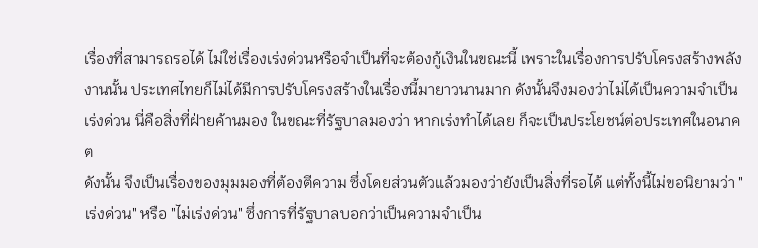เรื่องที่สามารถรอได้ ไม่ใช่เรื่องเร่งด่วนหรือจำเป็นที่จะต้องกู้เงินในขณะนี้ เพราะในเรื่องการปรับโครงสร้างพลังงานนั้น ประเทศไทยก็ไม่ได้มีการปรับโครงสร้างในเรื่องนี้มายาวนานมาก ดังนั้นจึงมองว่าไม่ได้เป็นความจำเป็นเร่งด่วน นี่คือสิ่งที่ฝ่ายค้านมอง ในขณะที่รัฐบาลมองว่า หากเร่งทำได้เลย ก็จะเป็นประโยชน์ต่อประเทศในอนาคต
ดังนั้น จึงเป็นเรื่องของมุมมองที่ต้องตีความ ซึ่งโดยส่วนตัวแล้วมองว่ายังเป็นสิ่งที่รอได้ แต่ทั้งนี้ไม่ขอนิยามว่า "เร่งด่วน" หรือ "ไม่เร่งด่วน" ซึ่งการที่รัฐบาลบอกว่าเป็นความจำเป็น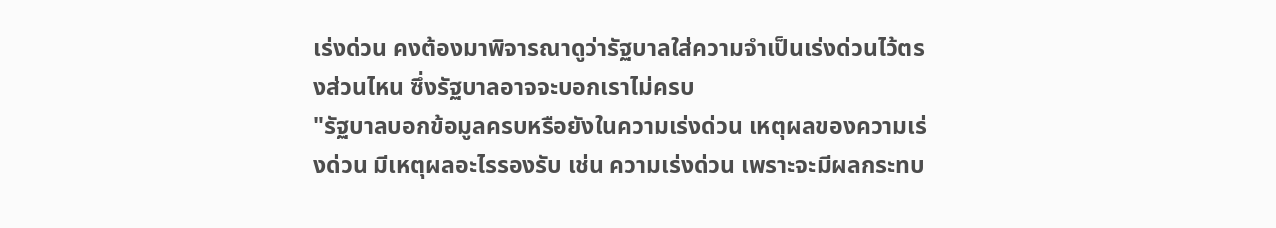เร่งด่วน คงต้องมาพิจารณาดูว่ารัฐบาลใส่ความจำเป็นเร่งด่วนไว้ตรงส่วนไหน ซึ่งรัฐบาลอาจจะบอกเราไม่ครบ
"รัฐบาลบอกข้อมูลครบหรือยังในความเร่งด่วน เหตุผลของความเร่งด่วน มีเหตุผลอะไรรองรับ เช่น ความเร่งด่วน เพราะจะมีผลกระทบ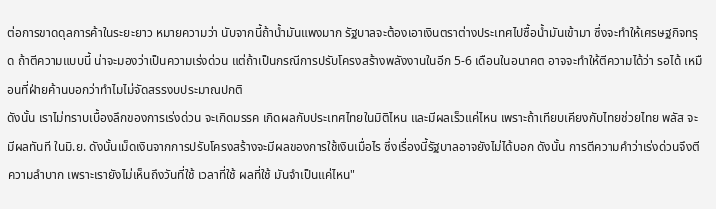ต่อการขาดดุลการค้าในระยะยาว หมายความว่า นับจากนี้ถ้าน้ำมันแพงมาก รัฐบาลจะต้องเอาเงินตราต่างประเทศไปซื้อน้ำมันเข้ามา ซึ่งจะทำให้เศรษฐกิจทรุด ถ้าตีความแบบนี้ น่าจะมองว่าเป็นความเร่งด่วน แต่ถ้าเป็นกรณีการปรับโครงสร้างพลังงานในอีก 5-6 เดือนในอนาคต อาจจะทำให้ตีความได้ว่า รอได้ เหมือนที่ฝ่ายค้านบอกว่าทำไมไม่จัดสรรงบประมาณปกติ
ดังนั้น เราไม่ทราบเบื้องลึกของการเร่งด่วน จะเกิดมรรค เกิดผลกับประเทศไทยในมิติไหน และมีผลเร็วแค่ไหน เพราะถ้าเทียบเคียงกับไทยช่วยไทย พลัส จะมีผลทันที ในมิ.ย. ดังนั้นเม็ดเงินจากการปรับโครงสร้างจะมีผลของการใช้เงินเมื่อไร ซึ่งเรื่องนี้รัฐบาลอาจยังไม่ได้บอก ดังนั้น การตีความคำว่าเร่งด่วนจึงตีความลำบาก เพราะเรายังไม่เห็นถึงวันที่ใช้ เวลาที่ใช้ ผลที่ใช้ มันจำเป็นแค่ไหน"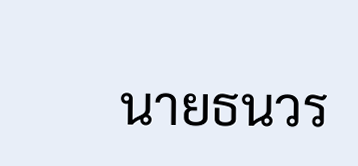นายธนวร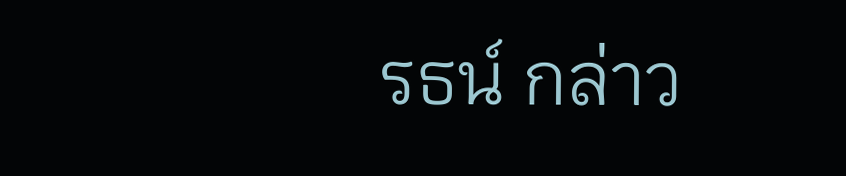รธน์ กล่าว